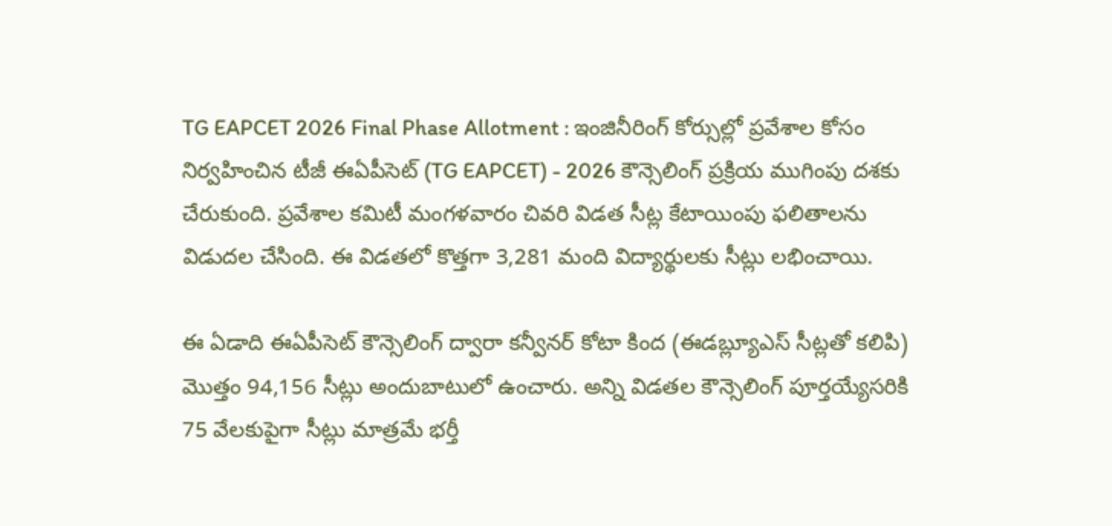TG EAPCET 2026 Final Phase Allotment : ఇంజినీరింగ్ కోర్సుల్లో ప్రవేశాల కోసం నిర్వహించిన టీజీ ఈఏపీసెట్ (TG EAPCET) - 2026 కౌన్సెలింగ్ ప్రక్రియ ముగింపు దశకు చేరుకుంది. ప్రవేశాల కమిటీ మంగళవారం చివరి విడత సీట్ల కేటాయింపు ఫలితాలను విడుదల చేసింది. ఈ విడతలో కొత్తగా 3,281 మంది విద్యార్థులకు సీట్లు లభించాయి.

ఈ ఏడాది ఈఏపీసెట్ కౌన్సెలింగ్ ద్వారా కన్వీనర్ కోటా కింద (ఈడబ్ల్యూఎస్ సీట్లతో కలిపి) మొత్తం 94,156 సీట్లు అందుబాటులో ఉంచారు. అన్ని విడతల కౌన్సెలింగ్ పూర్తయ్యేసరికి 75 వేలకుపైగా సీట్లు మాత్రమే భర్తీ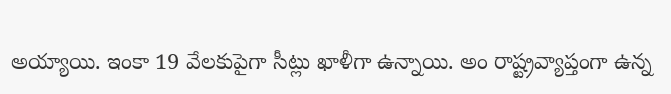అయ్యాయి. ఇంకా 19 వేలకుపైగా సీట్లు ఖాళీగా ఉన్నాయి. అం రాష్ట్రవ్యాప్తంగా ఉన్న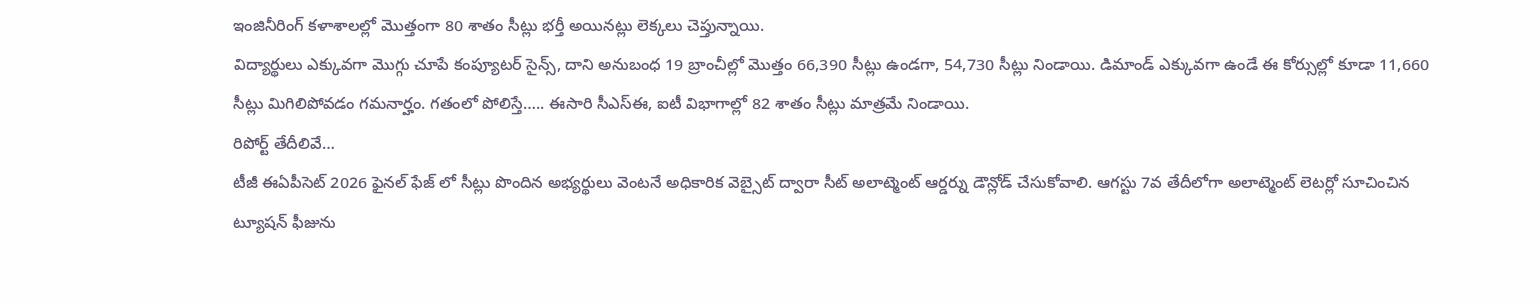ఇంజినీరింగ్ కళాశాలల్లో మొత్తంగా 80 శాతం సీట్లు భర్తీ అయినట్లు లెక్కలు చెప్తున్నాయి.
విద్యార్థులు ఎక్కువగా మొగ్గు చూపే కంప్యూటర్ సైన్స్, దాని అనుబంధ 19 బ్రాంచీల్లో మొత్తం 66,390 సీట్లు ఉండగా, 54,730 సీట్లు నిండాయి. డిమాండ్ ఎక్కువగా ఉండే ఈ కోర్సుల్లో కూడా 11,660 సీట్లు మిగిలిపోవడం గమనార్హం. గతంలో పోలిస్తే….. ఈసారి సీఎస్ఈ, ఐటీ విభాగాల్లో 82 శాతం సీట్లు మాత్రమే నిండాయి.
రిపోర్ట్ తేదీలివే…
టీజీ ఈఏపీసెట్ 2026 ఫైనల్ ఫేజ్ లో సీట్లు పొందిన అభ్యర్థులు వెంటనే అధికారిక వెబ్సైట్ ద్వారా సీట్ అలాట్మెంట్ ఆర్డర్ను డౌన్లోడ్ చేసుకోవాలి. ఆగస్టు 7వ తేదీలోగా అలాట్మెంట్ లెటర్లో సూచించిన ట్యూషన్ ఫీజును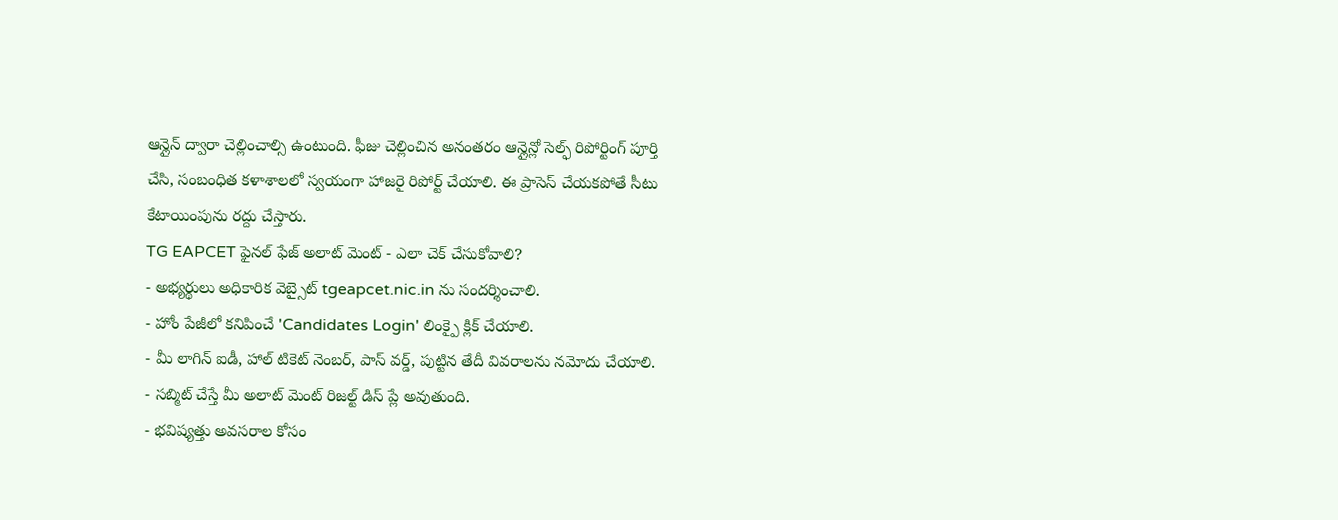ఆన్లైన్ ద్వారా చెల్లించాల్సి ఉంటుంది. ఫీజు చెల్లించిన అనంతరం ఆన్లైన్లో సెల్ఫ్ రిపోర్టింగ్ పూర్తి చేసి, సంబంధిత కళాశాలలో స్వయంగా హాజరై రిపోర్ట్ చేయాలి. ఈ ప్రాసెస్ చేయకపోతే సీటు కేటాయింపును రద్దు చేస్తారు.
TG EAPCET ఫైనల్ ఫేజ్ అలాట్ మెంట్ - ఎలా చెక్ చేసుకోవాలి?
- అభ్యర్థులు అధికారిక వెబ్సైట్ tgeapcet.nic.in ను సందర్శించాలి.
- హోం పేజీలో కనిపించే 'Candidates Login' లింక్పై క్లిక్ చేయాలి.
- మీ లాగిన్ ఐడీ, హాల్ టికెట్ నెంబర్, పాస్ వర్డ్, పుట్టిన తేదీ వివరాలను నమోదు చేయాలి.
- సబ్మిట్ చేస్తే మీ అలాట్ మెంట్ రిజల్ట్ డిస్ ప్లే అవుతుంది.
- భవిష్యత్తు అవసరాల కోసం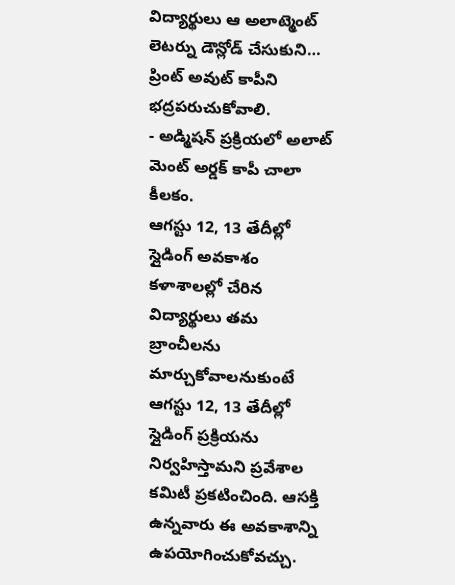విద్యార్థులు ఆ అలాట్మెంట్ లెటర్ను డౌన్లోడ్ చేసుకుని… ప్రింట్ అవుట్ కాపీని భద్రపరుచుకోవాలి.
- అడ్మిషన్ ప్రక్రియలో అలాట్ మెంట్ అర్డక్ కాపీ చాలా కీలకం.
ఆగస్టు 12, 13 తేదీల్లో స్లైడింగ్ అవకాశం
కళాశాలల్లో చేరిన విద్యార్థులు తమ బ్రాంచీలను మార్చుకోవాలనుకుంటే ఆగస్టు 12, 13 తేదీల్లో స్లైడింగ్ ప్రక్రియను నిర్వహిస్తామని ప్రవేశాల కమిటీ ప్రకటించింది. ఆసక్తి ఉన్నవారు ఈ అవకాశాన్ని ఉపయోగించుకోవచ్చు.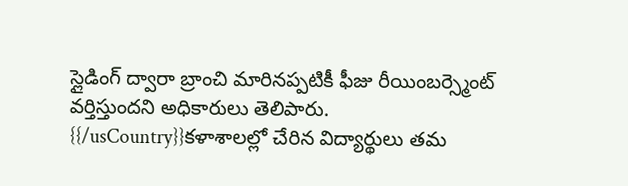స్లైడింగ్ ద్వారా బ్రాంచి మారినప్పటికీ ఫీజు రీయింబర్స్మెంట్ వర్తిస్తుందని అధికారులు తెలిపారు.
{{/usCountry}}కళాశాలల్లో చేరిన విద్యార్థులు తమ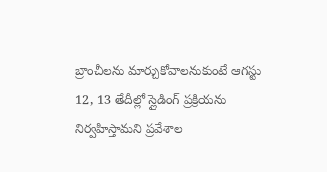బ్రాంచీలను మార్చుకోవాలనుకుంటే ఆగస్టు 12, 13 తేదీల్లో స్లైడింగ్ ప్రక్రియను నిర్వహిస్తామని ప్రవేశాల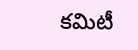కమిటీ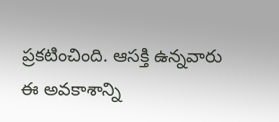ప్రకటించింది. ఆసక్తి ఉన్నవారు ఈ అవకాశాన్ని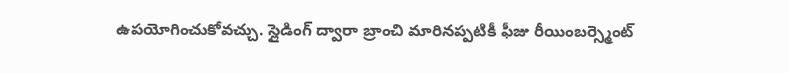ఉపయోగించుకోవచ్చు. స్లైడింగ్ ద్వారా బ్రాంచి మారినప్పటికీ ఫీజు రీయింబర్స్మెంట్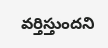వర్తిస్తుందని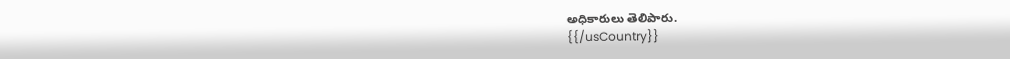అధికారులు తెలిపారు.
{{/usCountry}}